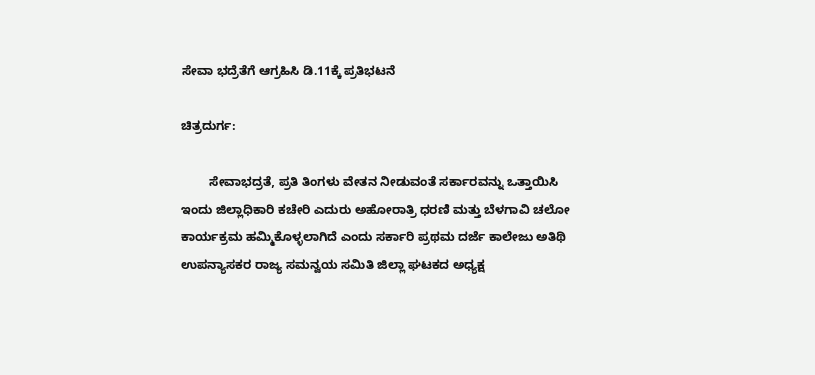ಸೇವಾ ಭದ್ರೆತೆಗೆ ಆಗ್ರಹಿಸಿ ಡಿ.11ಕ್ಕೆ ಪ್ರತಿಭಟನೆ

ಚಿತ್ರದುರ್ಗ:

        ಸೇವಾಭದ್ರತೆ, ಪ್ರತಿ ತಿಂಗಳು ವೇತನ ನೀಡುವಂತೆ ಸರ್ಕಾರವನ್ನು ಒತ್ತಾಯಿಸಿ ಇಂದು ಜಿಲ್ಲಾಧಿಕಾರಿ ಕಚೇರಿ ಎದುರು ಅಹೋರಾತ್ರಿ ಧರಣಿ ಮತ್ತು ಬೆಳಗಾವಿ ಚಲೋ ಕಾರ್ಯಕ್ರಮ ಹಮ್ಮಿಕೊಳ್ಳಲಾಗಿದೆ ಎಂದು ಸರ್ಕಾರಿ ಪ್ರಥಮ ದರ್ಜೆ ಕಾಲೇಜು ಅತಿಥಿ ಉಪನ್ಯಾಸಕರ ರಾಜ್ಯ ಸಮನ್ವಯ ಸಮಿತಿ ಜಿಲ್ಲಾ ಘಟಕದ ಅಧ್ಯಕ್ಷ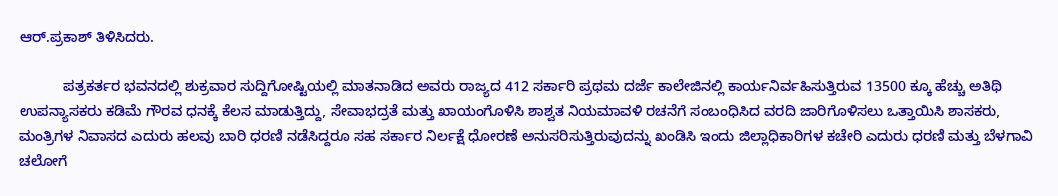ಆರ್.ಪ್ರಕಾಶ್ ತಿಳಿಸಿದರು.

           ಪತ್ರಕರ್ತರ ಭವನದಲ್ಲಿ ಶುಕ್ರವಾರ ಸುದ್ದಿಗೋಷ್ಟಿಯಲ್ಲಿ ಮಾತನಾಡಿದ ಅವರು ರಾಜ್ಯದ 412 ಸರ್ಕಾರಿ ಪ್ರಥಮ ದರ್ಜೆ ಕಾಲೇಜಿನಲ್ಲಿ ಕಾರ್ಯನಿರ್ವಹಿಸುತ್ತಿರುವ 13500 ಕ್ಕೂ ಹೆಚ್ಚು ಅತಿಥಿ ಉಪನ್ಯಾಸಕರು ಕಡಿಮೆ ಗೌರವ ಧನಕ್ಕೆ ಕೆಲಸ ಮಾಡುತ್ತಿದ್ದು, ಸೇವಾಭದ್ರತೆ ಮತ್ತು ಖಾಯಂಗೊಳಿಸಿ ಶಾಶ್ವತ ನಿಯಮಾವಳಿ ರಚನೆಗೆ ಸಂಬಂಧಿಸಿದ ವರದಿ ಜಾರಿಗೊಳಿಸಲು ಒತ್ತಾಯಿಸಿ ಶಾಸಕರು, ಮಂತ್ರಿಗಳ ನಿವಾಸದ ಎದುರು ಹಲವು ಬಾರಿ ಧರಣಿ ನಡೆಸಿದ್ದರೂ ಸಹ ಸರ್ಕಾರ ನಿರ್ಲಕ್ಷೆ ಧೋರಣೆ ಅನುಸರಿಸುತ್ತಿರುವುದನ್ನು ಖಂಡಿಸಿ ಇಂದು ಜಿಲ್ಲಾಧಿಕಾರಿಗಳ ಕಚೇರಿ ಎದುರು ಧರಣಿ ಮತ್ತು ಬೆಳಗಾವಿ ಚಲೋಗೆ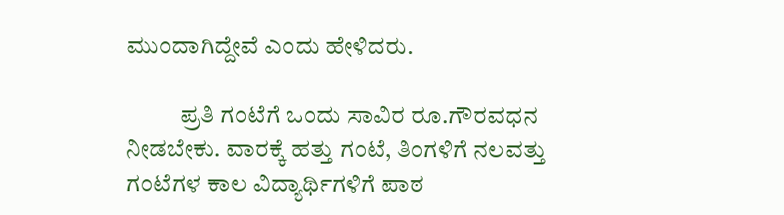ಮುಂದಾಗಿದ್ದೇವೆ ಎಂದು ಹೇಳಿದರು.

           ಪ್ರತಿ ಗಂಟೆಗೆ ಒಂದು ಸಾವಿರ ರೂ.ಗೌರವಧನ ನೀಡಬೇಕು. ವಾರಕ್ಕೆ ಹತ್ತು ಗಂಟೆ, ತಿಂಗಳಿಗೆ ನಲವತ್ತು ಗಂಟೆಗಳ ಕಾಲ ವಿದ್ಯಾರ್ಥಿಗಳಿಗೆ ಪಾಠ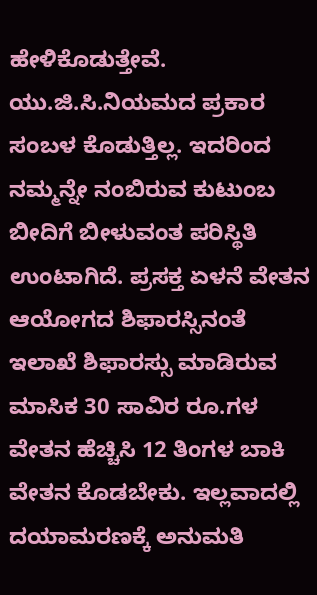ಹೇಳಿಕೊಡುತ್ತೇವೆ. ಯು.ಜಿ.ಸಿ.ನಿಯಮದ ಪ್ರಕಾರ ಸಂಬಳ ಕೊಡುತ್ತಿಲ್ಲ. ಇದರಿಂದ ನಮ್ಮನ್ನೇ ನಂಬಿರುವ ಕುಟುಂಬ ಬೀದಿಗೆ ಬೀಳುವಂತ ಪರಿಸ್ಥಿತಿ ಉಂಟಾಗಿದೆ. ಪ್ರಸಕ್ತ ಏಳನೆ ವೇತನ ಆಯೋಗದ ಶಿಫಾರಸ್ಸಿನಂತೆ ಇಲಾಖೆ ಶಿಫಾರಸ್ಸು ಮಾಡಿರುವ ಮಾಸಿಕ 30 ಸಾವಿರ ರೂ.ಗಳ ವೇತನ ಹೆಚ್ಚಿಸಿ 12 ತಿಂಗಳ ಬಾಕಿ ವೇತನ ಕೊಡಬೇಕು. ಇಲ್ಲವಾದಲ್ಲಿ ದಯಾಮರಣಕ್ಕೆ ಅನುಮತಿ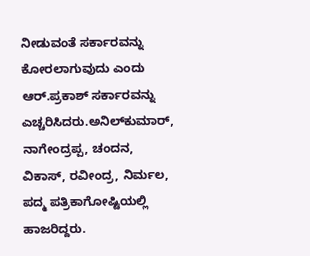ನೀಡುವಂತೆ ಸರ್ಕಾರವನ್ನು ಕೋರಲಾಗುವುದು ಎಂದು ಆರ್.ಪ್ರಕಾಶ್ ಸರ್ಕಾರವನ್ನು ಎಚ್ಚರಿಸಿದರು.ಅನಿಲ್‍ಕುಮಾರ್, ನಾಗೇಂದ್ರಪ್ಪ, ಚಂದನ, ವಿಕಾಸ್, ರವೀಂದ್ರ, ನಿರ್ಮಲ, ಪದ್ಮ ಪತ್ರಿಕಾಗೋಷ್ಟಿಯಲ್ಲಿ ಹಾಜರಿದ್ದರು.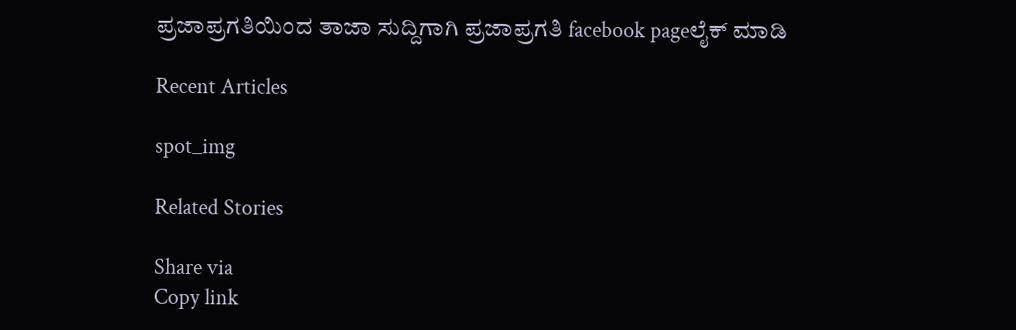ಪ್ರಜಾಪ್ರಗತಿಯಿಂದ ತಾಜಾ ಸುದ್ದಿಗಾಗಿ ಪ್ರಜಾಪ್ರಗತಿ facebook pageಲೈಕ್ ಮಾಡಿ

Recent Articles

spot_img

Related Stories

Share via
Copy link